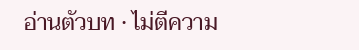อ่านตัวบท · ไม่ตีความ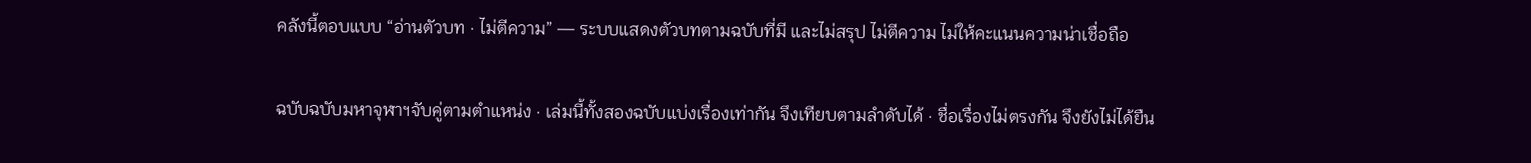คลังนี้ตอบแบบ “อ่านตัวบท · ไม่ตีความ” — ระบบแสดงตัวบทตามฉบับที่มี และไม่สรุป ไม่ตีความ ไม่ให้คะแนนความน่าเชื่อถือ

ฉบับฉบับมหาจุฬาฯจับคู่ตามตำแหน่ง · เล่มนี้ทั้งสองฉบับแบ่งเรื่องเท่ากัน จึงเทียบตามลำดับได้ · ชื่อเรื่องไม่ตรงกัน จึงยังไม่ได้ยืน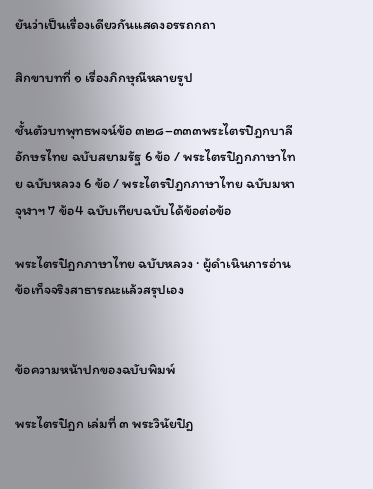ยันว่าเป็นเรื่องเดียวกันแสดงอรรถกถา

สิกขาบทที่ ๑ เรื่องภิกษุณีหลายรูป

ชั้นตัวบทพุทธพจน์ข้อ ๓๒๘–๓๓๓พระไตรปิฎกบาลี อักษรไทย ฉบับสยามรัฐ 6 ข้อ / พระไตรปิฎกภาษาไทย ฉบับหลวง 6 ข้อ / พระไตรปิฎกภาษาไทย ฉบับมหาจุฬาฯ 7 ข้อ4 ฉบับเทียบฉบับได้ข้อต่อข้อ

พระไตรปิฎกภาษาไทย ฉบับหลวง · ผู้ดำเนินการอ่านข้อเท็จจริงสาธารณะแล้วสรุปเอง


ข้อความหน้าปกของฉบับพิมพ์

พระไตรปิฎก เล่มที่ ๓ พระวินัยปิฎ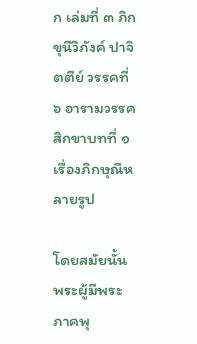ก เล่มที่ ๓ ภิกขุนีวิภังค์ ปาจิตตีย์ วรรคที่ ๖ อารามวรรค สิกขาบทที่ ๑ เรื่องภิกษุณีหลายรูป

โดยสมัยนั้น พระผู้มีพระภาคพุ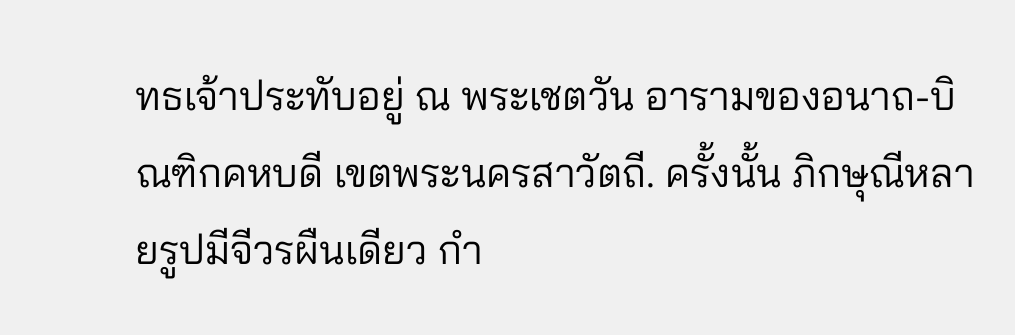ทธเจ้าประทับอยู่ ณ พระเชตวัน อารามของอนาถ-บิณฑิกคหบดี เขตพระนครสาวัตถี. ครั้งนั้น ภิกษุณีหลายรูปมีจีวรผืนเดียว กำ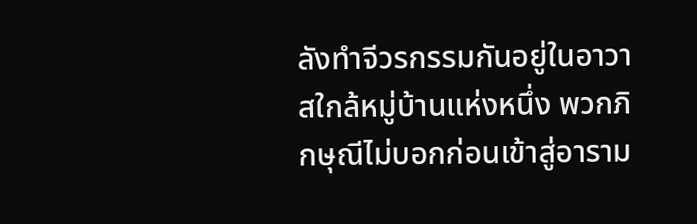ลังทำจีวรกรรมกันอยู่ในอาวาสใกล้หมู่บ้านแห่งหนึ่ง พวกภิกษุณีไม่บอกก่อนเข้าสู่อาราม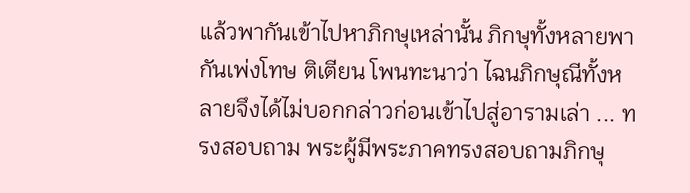แล้วพากันเข้าไปหาภิกษุเหล่านั้น ภิกษุทั้งหลายพากันเพ่งโทษ ติเตียน โพนทะนาว่า ไฉนภิกษุณีทั้งหลายจึงได้ไม่บอกกล่าวก่อนเข้าไปสู่อารามเล่า ... ทรงสอบถาม พระผู้มีพระภาคทรงสอบถามภิกษุ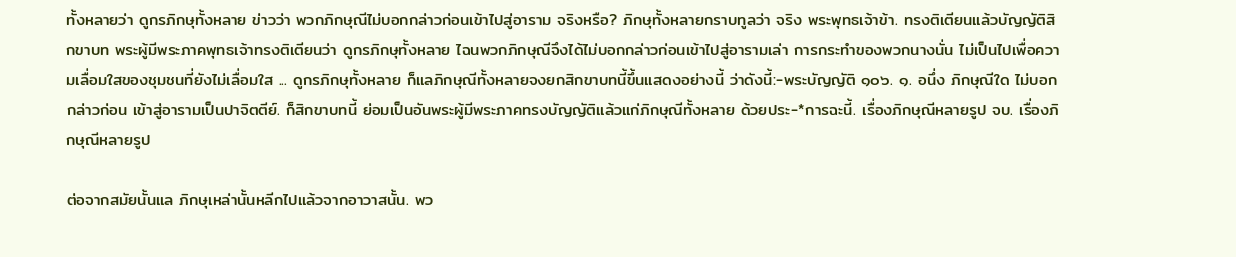ทั้งหลายว่า ดูกรภิกษุทั้งหลาย ข่าวว่า พวกภิกษุณีไม่บอกกล่าวก่อนเข้าไปสู่อาราม จริงหรือ? ภิกษุทั้งหลายกราบทูลว่า จริง พระพุทธเจ้าข้า. ทรงติเตียนแล้วบัญญัติสิกขาบท พระผู้มีพระภาคพุทธเจ้าทรงติเตียนว่า ดูกรภิกษุทั้งหลาย ไฉนพวกภิกษุณีจึงได้ไม่บอกกล่าวก่อนเข้าไปสู่อารามเล่า การกระทำของพวกนางนั่น ไม่เป็นไปเพื่อความเลื่อมใสของชุมชนที่ยังไม่เลื่อมใส ... ดูกรภิกษุทั้งหลาย ก็แลภิกษุณีทั้งหลายจงยกสิกขาบทนี้ขึ้นแสดงอย่างนี้ ว่าดังนี้:-พระบัญญัติ ๑๐๖. ๑. อนึ่ง ภิกษุณีใด ไม่บอกกล่าวก่อน เข้าสู่อารามเป็นปาจิตตีย์. ก็สิกขาบทนี้ ย่อมเป็นอันพระผู้มีพระภาคทรงบัญญัติแล้วแก่ภิกษุณีทั้งหลาย ด้วยประ-*การฉะนี้. เรื่องภิกษุณีหลายรูป จบ. เรื่องภิกษุณีหลายรูป

ต่อจากสมัยนั้นแล ภิกษุเหล่านั้นหลีกไปแล้วจากอาวาสนั้น. พว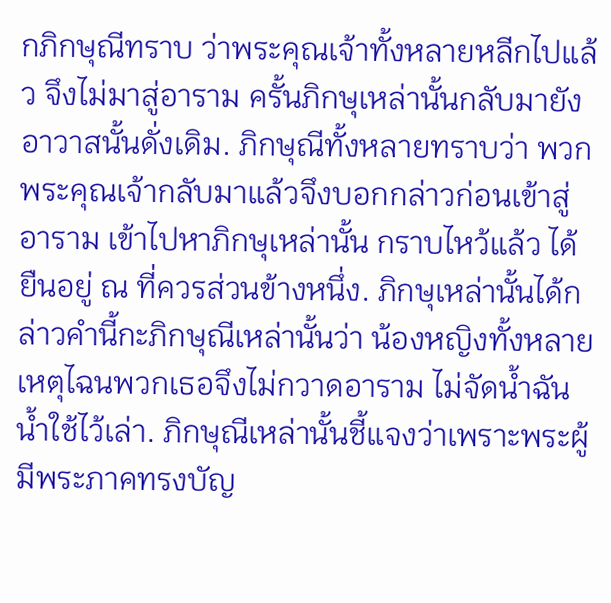กภิกษุณีทราบ ว่าพระคุณเจ้าทั้งหลายหลีกไปแล้ว จึงไม่มาสู่อาราม ครั้นภิกษุเหล่านั้นกลับมายังอาวาสนั้นดั่งเดิม. ภิกษุณีทั้งหลายทราบว่า พวกพระคุณเจ้ากลับมาแล้วจึงบอกกล่าวก่อนเข้าสู่อาราม เข้าไปหาภิกษุเหล่านั้น กราบไหว้แล้ว ได้ยืนอยู่ ณ ที่ควรส่วนข้างหนึ่ง. ภิกษุเหล่านั้นได้กล่าวคำนี้กะภิกษุณีเหล่านั้นว่า น้องหญิงทั้งหลาย เหตุไฉนพวกเธอจึงไม่กวาดอาราม ไม่จัดน้ำฉัน น้ำใช้ไว้เล่า. ภิกษุณีเหล่านั้นชี้แจงว่าเพราะพระผู้มีพระภาคทรงบัญ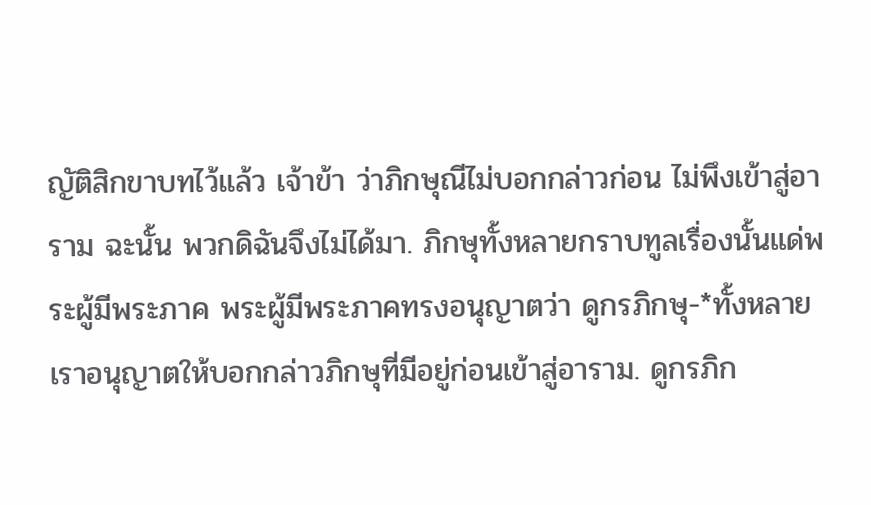ญัติสิกขาบทไว้แล้ว เจ้าข้า ว่าภิกษุณีไม่บอกกล่าวก่อน ไม่พึงเข้าสู่อาราม ฉะนั้น พวกดิฉันจึงไม่ได้มา. ภิกษุทั้งหลายกราบทูลเรื่องนั้นแด่พระผู้มีพระภาค พระผู้มีพระภาคทรงอนุญาตว่า ดูกรภิกษุ-*ทั้งหลาย เราอนุญาตให้บอกกล่าวภิกษุที่มีอยู่ก่อนเข้าสู่อาราม. ดูกรภิก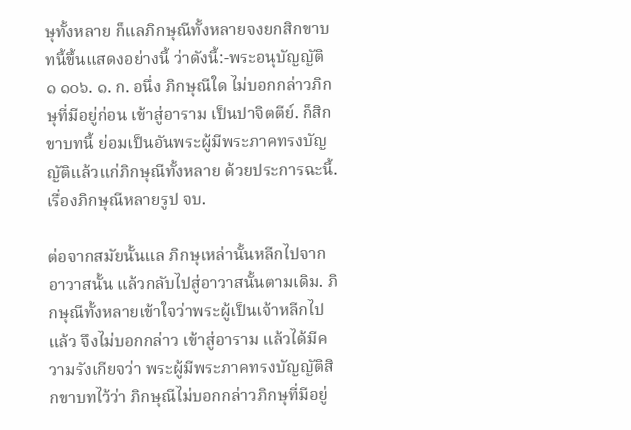ษุทั้งหลาย ก็แลภิกษุณีทั้งหลายจงยกสิกขาบทนี้ขึ้นแสดงอย่างนี้ ว่าดังนี้:-พระอนุบัญญัติ ๑ ๑๐๖. ๑. ก. อนึ่ง ภิกษุณีใด ไม่บอกกล่าวภิกษุที่มีอยู่ก่อน เข้าสู่อาราม เป็นปาจิตตีย์. ก็สิกขาบทนี้ ย่อมเป็นอันพระผู้มีพระภาคทรงบัญญัติแล้วแก่ภิกษุณีทั้งหลาย ด้วยประการฉะนี้. เรื่องภิกษุณีหลายรูป จบ.

ต่อจากสมัยนั้นแล ภิกษุเหล่านั้นหลีกไปจากอาวาสนั้น แล้วกลับไปสู่อาวาสนั้นตามเดิม. ภิกษุณีทั้งหลายเข้าใจว่าพระผู้เป็นเจ้าหลีกไปแล้ว จึงไม่บอกกล่าว เข้าสู่อาราม แล้วได้มีความรังเกียจว่า พระผู้มีพระภาคทรงบัญญัติสิกขาบทไว้ว่า ภิกษุณีไม่บอกกล่าวภิกษุที่มีอยู่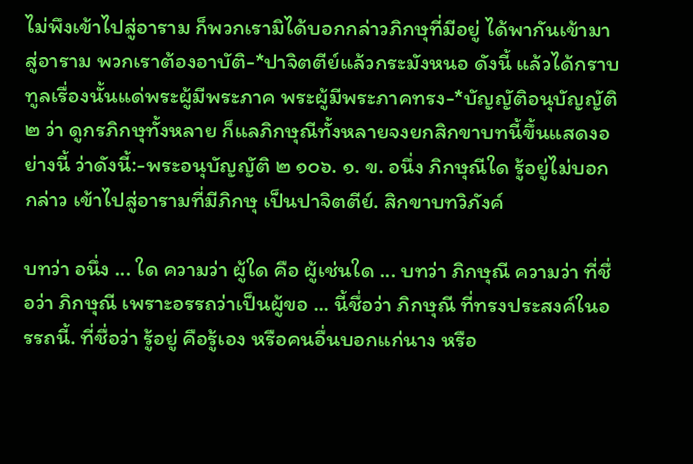ไม่พึงเข้าไปสู่อาราม ก็พวกเรามิได้บอกกล่าวภิกษุที่มีอยู่ ได้พากันเข้ามาสู่อาราม พวกเราต้องอาบัติ-*ปาจิตตีย์แล้วกระมังหนอ ดังนี้ แล้วได้กราบทูลเรื่องนั้นแด่พระผู้มีพระภาค พระผู้มีพระภาคทรง-*บัญญัติอนุบัญญัติ ๒ ว่า ดูกรภิกษุทั้งหลาย ก็แลภิกษุณีทั้งหลายจงยกสิกขาบทนี้ขึ้นแสดงอย่างนี้ ว่าดังนี้:-พระอนุบัญญัติ ๒ ๑๐๖. ๑. ข. อนึ่ง ภิกษุณีใด รู้อยู่ไม่บอกกล่าว เข้าไปสู่อารามที่มีภิกษุ เป็นปาจิตตีย์. สิกขาบทวิภังค์

บทว่า อนึ่ง ... ใด ความว่า ผู้ใด คือ ผู้เช่นใด ... บทว่า ภิกษุณี ความว่า ที่ชื่อว่า ภิกษุณี เพราะอรรถว่าเป็นผู้ขอ ... นี้ชื่อว่า ภิกษุณี ที่ทรงประสงค์ในอรรถนี้. ที่ชื่อว่า รู้อยู่ คือรู้เอง หรือคนอื่นบอกแก่นาง หรือ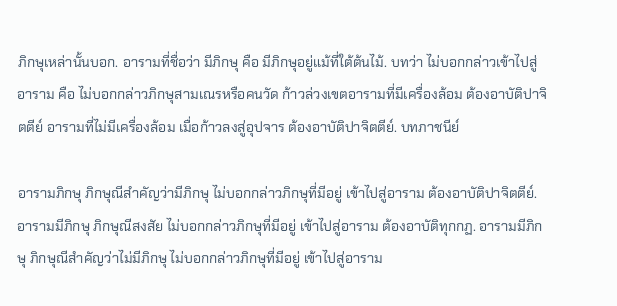ภิกษุเหล่านั้นบอก. อารามที่ชื่อว่า มีภิกษุ คือ มีภิกษุอยู่แม้ที่ใต้ต้นไม้. บทว่า ไม่บอกกล่าวเข้าไปสู่อาราม คือ ไม่บอกกล่าวภิกษุสามเณรหรือคนวัด ก้าวล่วงเขตอารามที่มีเครื่องล้อม ต้องอาบัติปาจิตตีย์ อารามที่ไม่มีเครื่องล้อม เมื่อก้าวลงสู่อุปจาร ต้องอาบัติปาจิตตีย์. บทภาชนีย์

อารามภิกษุ ภิกษุณีสำคัญว่ามีภิกษุ ไม่บอกกล่าวภิกษุที่มีอยู่ เข้าไปสู่อาราม ต้องอาบัติปาจิตตีย์. อารามมีภิกษุ ภิกษุณีสงสัย ไม่บอกกล่าวภิกษุที่มีอยู่ เข้าไปสู่อาราม ต้องอาบัติทุกกฏ. อารามมีภิกษุ ภิกษุณีสำคัญว่าไม่มีภิกษุ ไม่บอกกล่าวภิกษุที่มีอยู่ เข้าไปสู่อาราม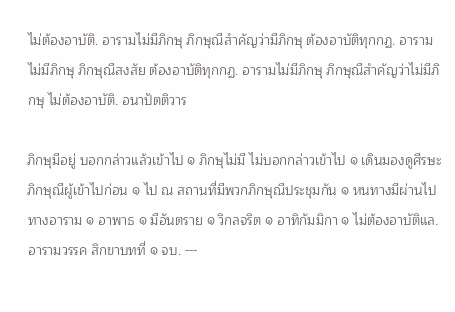ไม่ต้องอาบัติ. อารามไม่มีภิกษุ ภิกษุณีสำคัญว่ามีภิกษุ ต้องอาบัติทุกกฏ. อารามไม่มีภิกษุ ภิกษุณีสงสัย ต้องอาบัติทุกกฏ. อารามไม่มีภิกษุ ภิกษุณีสำคัญว่าไม่มีภิกษุ ไม่ต้องอาบัติ. อนาปัตติวาร

ภิกษุมีอยู่ บอกกล่าวแล้วเข้าไป ๑ ภิกษุไม่มี ไม่บอกกล่าวเข้าไป ๑ เดินมองดูศีรษะภิกษุณีผู้เข้าไปก่อน ๑ ไป ณ สถานที่มีพวกภิกษุณีประชุมกัน ๑ หนทางมีผ่านไปทางอาราม ๑ อาพาธ ๑ มีอันตราย ๑ วิกลจริต ๑ อาทิกัมมิกา ๑ ไม่ต้องอาบัติแล. อารามวรรค สิกขาบทที่ ๑ จบ. ---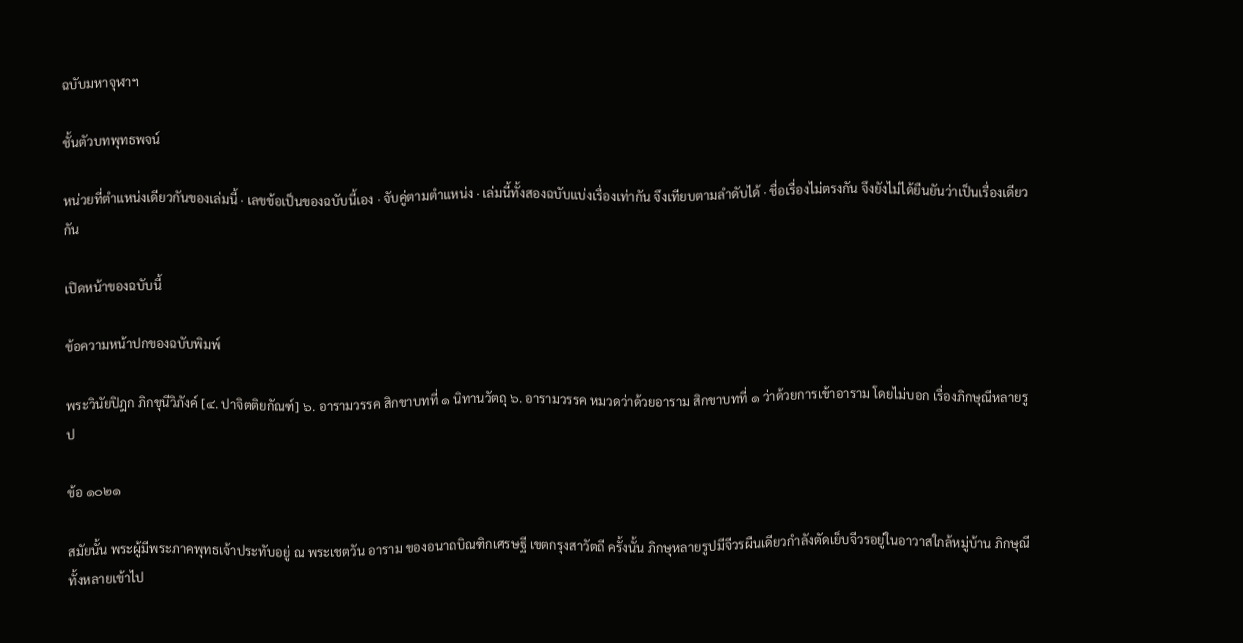ฉบับมหาจุฬาฯ

ชั้นตัวบทพุทธพจน์

หน่วยที่ตำแหน่งเดียวกันของเล่มนี้ · เลขข้อเป็นของฉบับนี้เอง · จับคู่ตามตำแหน่ง · เล่มนี้ทั้งสองฉบับแบ่งเรื่องเท่ากัน จึงเทียบตามลำดับได้ · ชื่อเรื่องไม่ตรงกัน จึงยังไม่ได้ยืนยันว่าเป็นเรื่องเดียวกัน

เปิดหน้าของฉบับนี้

ข้อความหน้าปกของฉบับพิมพ์

พระวินัยปิฎก ภิกขุนีวิภังค์ [๔. ปาจิตติยกัณฑ์] ๖. อารามวรรค สิกขาบทที่ ๑ นิทานวัตถุ ๖. อารามวรรค หมวดว่าด้วยอาราม สิกขาบทที่ ๑ ว่าด้วยการเข้าอาราม โดยไม่บอก เรื่องภิกษุณีหลายรูป

ข้อ ๑๐๒๑

สมัยนั้น พระผู้มีพระภาคพุทธเจ้าประทับอยู่ ณ พระเชตวัน อาราม ของอนาถบิณฑิกเศรษฐี เขตกรุงสาวัตถี ครั้งนั้น ภิกษุหลายรูปมีจีวรผืนเดียวกำลังตัดเย็บจีวรอยู่ในอาวาสใกล้หมู่บ้าน ภิกษุณีทั้งหลายเข้าไป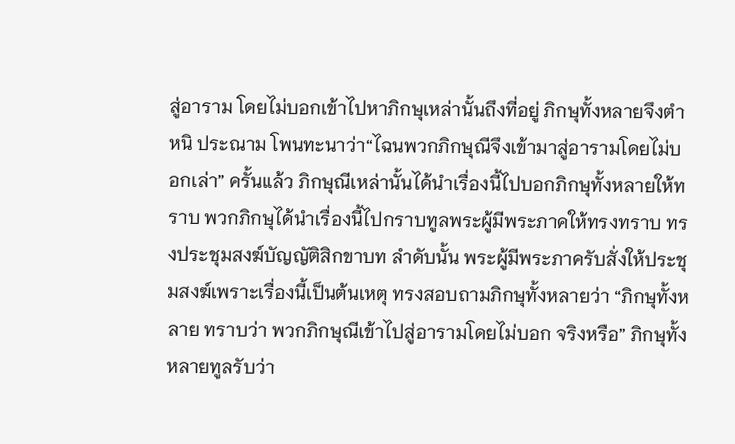สู่อาราม โดยไม่บอกเข้าไปหาภิกษุเหล่านั้นถึงที่อยู่ ภิกษุทั้งหลายจึงตำหนิ ประณาม โพนทะนาว่า“ไฉนพวกภิกษุณีจึงเข้ามาสู่อารามโดยไม่บอกเล่า” ครั้นแล้ว ภิกษุณีเหล่านั้นได้นำเรื่องนี้ไปบอกภิกษุทั้งหลายให้ทราบ พวกภิกษุได้นำเรื่องนี้ไปกราบทูลพระผู้มีพระภาคให้ทรงทราบ ทรงประชุมสงฆ์บัญญัติสิกขาบท ลำดับนั้น พระผู้มีพระภาครับสั่งให้ประชุมสงฆ์เพราะเรื่องนี้เป็นต้นเหตุ ทรงสอบถามภิกษุทั้งหลายว่า “ภิกษุทั้งหลาย ทราบว่า พวกภิกษุณีเข้าไปสู่อารามโดยไม่บอก จริงหรือ” ภิกษุทั้งหลายทูลรับว่า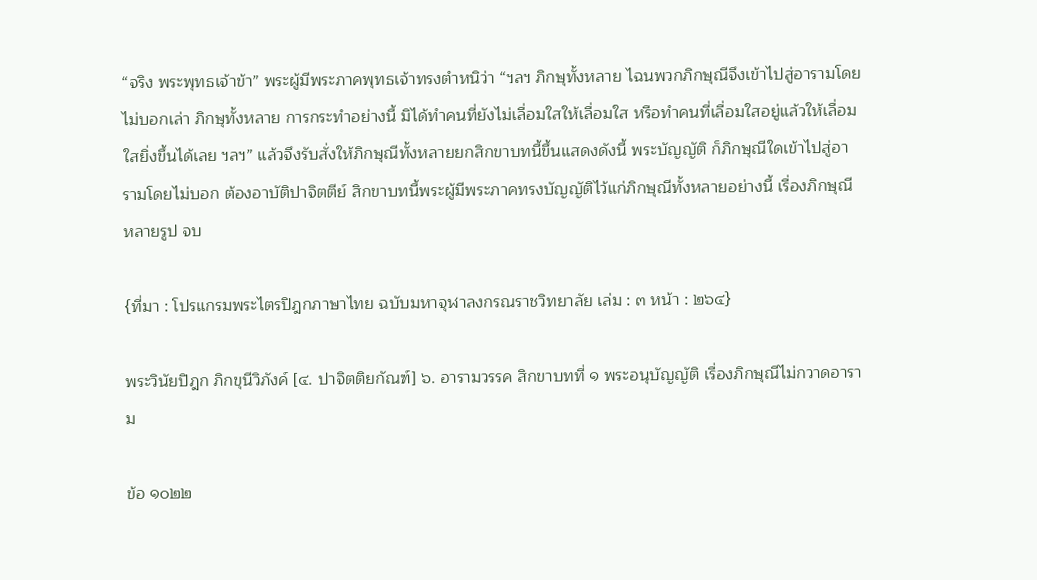“จริง พระพุทธเจ้าข้า” พระผู้มีพระภาคพุทธเจ้าทรงตำหนิว่า “ฯลฯ ภิกษุทั้งหลาย ไฉนพวกภิกษุณีจึงเข้าไปสู่อารามโดยไม่บอกเล่า ภิกษุทั้งหลาย การกระทำอย่างนี้ มิได้ทำคนที่ยังไม่เลื่อมใสให้เลื่อมใส หรือทำคนที่เลื่อมใสอยู่แล้วให้เลื่อมใสยิ่งขึ้นได้เลย ฯลฯ” แล้วจึงรับสั่งให้ภิกษุณีทั้งหลายยกสิกขาบทนี้ขึ้นแสดงดังนี้ พระบัญญัติ ก็ภิกษุณีใดเข้าไปสู่อารามโดยไม่บอก ต้องอาบัติปาจิตตีย์ สิกขาบทนี้พระผู้มีพระภาคทรงบัญญัติไว้แก่ภิกษุณีทั้งหลายอย่างนี้ เรื่องภิกษุณีหลายรูป จบ

{ที่มา : โปรแกรมพระไตรปิฎกภาษาไทย ฉบับมหาจุฬาลงกรณราชวิทยาลัย เล่ม : ๓ หน้า : ๒๖๔}

พระวินัยปิฎก ภิกขุนีวิภังค์ [๔. ปาจิตติยกัณฑ์] ๖. อารามวรรค สิกขาบทที่ ๑ พระอนุบัญญัติ เรื่องภิกษุณีไม่กวาดอาราม

ข้อ ๑๐๒๒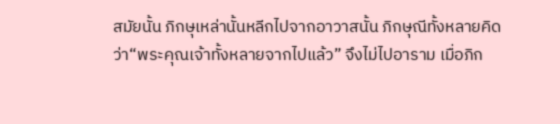สมัยนั้น ภิกษุเหล่านั้นหลีกไปจากอาวาสนั้น ภิกษุณีทั้งหลายคิดว่า“พระคุณเจ้าทั้งหลายจากไปแล้ว” จึงไม่ไปอาราม เมื่อภิก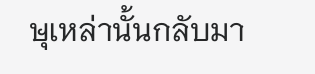ษุเหล่านั้นกลับมา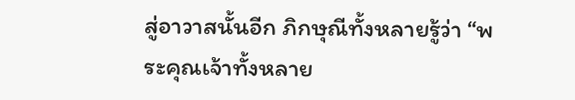สู่อาวาสนั้นอีก ภิกษุณีทั้งหลายรู้ว่า “พระคุณเจ้าทั้งหลาย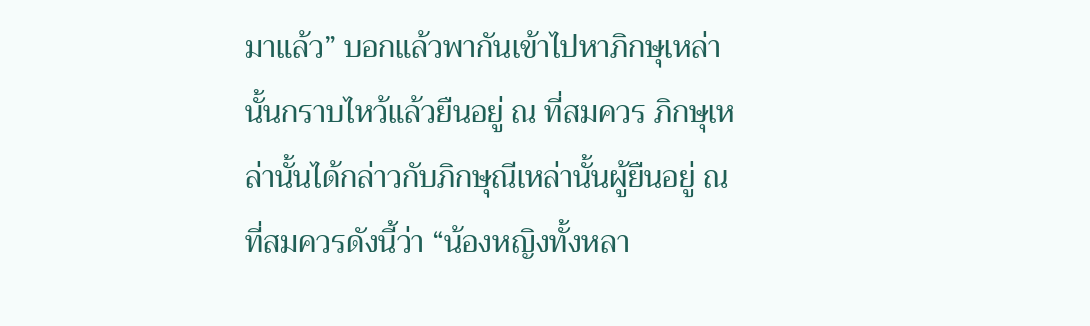มาแล้ว” บอกแล้วพากันเข้าไปหาภิกษุเหล่านั้นกราบไหว้แล้วยืนอยู่ ณ ที่สมควร ภิกษุเหล่านั้นได้กล่าวกับภิกษุณีเหล่านั้นผู้ยืนอยู่ ณ ที่สมควรดังนี้ว่า “น้องหญิงทั้งหลา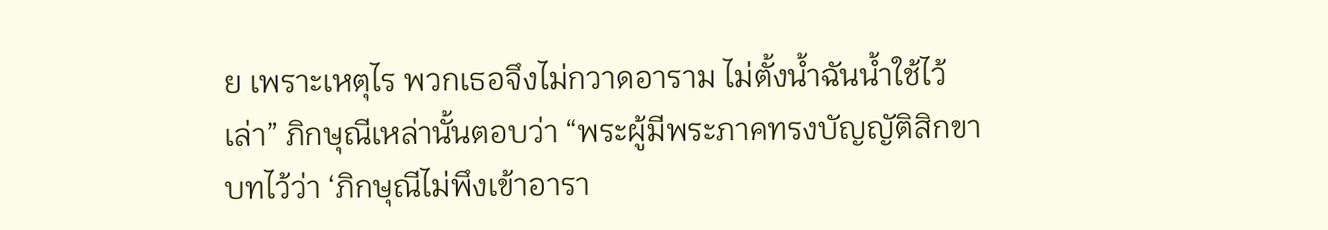ย เพราะเหตุไร พวกเธอจึงไม่กวาดอาราม ไม่ตั้งน้ำฉันน้ำใช้ไว้เล่า” ภิกษุณีเหล่านั้นตอบว่า “พระผู้มีพระภาคทรงบัญญัติสิกขาบทไว้ว่า ‘ภิกษุณีไม่พึงเข้าอารา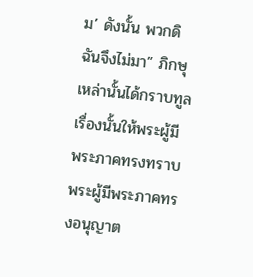ม’ ดังนั้น พวกดิฉันจึงไม่มา” ภิกษุเหล่านั้นได้กราบทูลเรื่องนั้นให้พระผู้มีพระภาคทรงทราบ พระผู้มีพระภาคทรงอนุญาต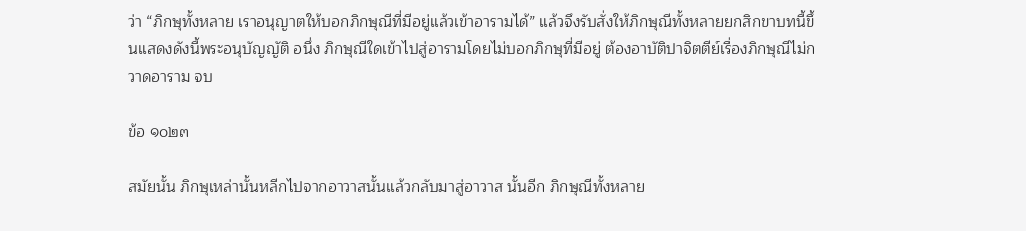ว่า “ภิกษุทั้งหลาย เราอนุญาตให้บอกภิกษุณีที่มีอยู่แล้วเข้าอารามได้” แล้วจึงรับสั่งให้ภิกษุณีทั้งหลายยกสิกขาบทนี้ขึ้นแสดงดังนี้พระอนุบัญญัติ อนึ่ง ภิกษุณีใดเข้าไปสู่อารามโดยไม่บอกภิกษุที่มีอยู่ ต้องอาบัติปาจิตตีย์เรื่องภิกษุณีไม่กวาดอาราม จบ

ข้อ ๑๐๒๓

สมัยนั้น ภิกษุเหล่านั้นหลีกไปจากอาวาสนั้นแล้วกลับมาสู่อาวาส นั้นอีก ภิกษุณีทั้งหลาย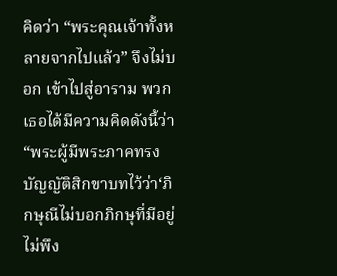คิดว่า “พระคุณเจ้าทั้งหลายจากไปแล้ว” จึงไม่บอก เข้าไปสู่อาราม พวกเธอได้มีความคิดดังนี้ว่า “พระผู้มีพระภาคทรงบัญญัติสิกขาบทไว้ว่า‘ภิกษุณีไม่บอกภิกษุที่มีอยู่ ไม่พึง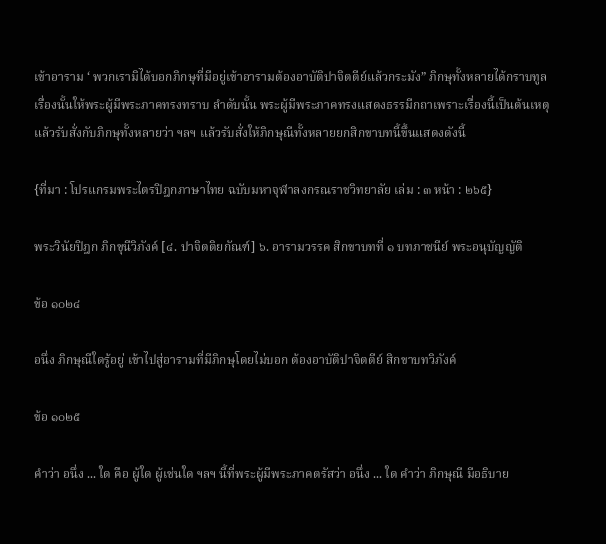เข้าอาราม ‘ พวกเรามิได้บอกภิกษุที่มีอยู่เข้าอารามต้องอาบัติปาจิตตีย์แล้วกระมัง” ภิกษุทั้งหลายได้กราบทูลเรื่องนั้นให้พระผู้มีพระภาคทรงทราบ ลำดับนั้น พระผู้มีพระภาคทรงแสดงธรรมีกถาเพราะเรื่องนี้เป็นต้นเหตุ แล้วรับสั่งกับภิกษุทั้งหลายว่า ฯลฯ แล้วรับสั่งให้ภิกษุณีทั้งหลายยกสิกขาบทนี้ขึ้นแสดงดังนี้

{ที่มา : โปรแกรมพระไตรปิฎกภาษาไทย ฉบับมหาจุฬาลงกรณราชวิทยาลัย เล่ม : ๓ หน้า : ๒๖๕}

พระวินัยปิฎก ภิกขุนีวิภังค์ [๔. ปาจิตติยกัณฑ์] ๖. อารามวรรค สิกขาบทที่ ๑ บทภาชนีย์ พระอนุบัญญัติ

ข้อ ๑๐๒๔

อนึ่ง ภิกษุณีใดรู้อยู่ เข้าไปสู่อารามที่มีภิกษุโดยไม่บอก ต้องอาบัติปาจิตตีย์ สิกขาบทวิภังค์

ข้อ ๑๐๒๕

คำว่า อนึ่ง ... ใด คือ ผู้ใด ผู้เช่นใด ฯลฯ นี้ที่พระผู้มีพระภาคตรัสว่า อนึ่ง ... ใด คำว่า ภิกษุณี มีอธิบาย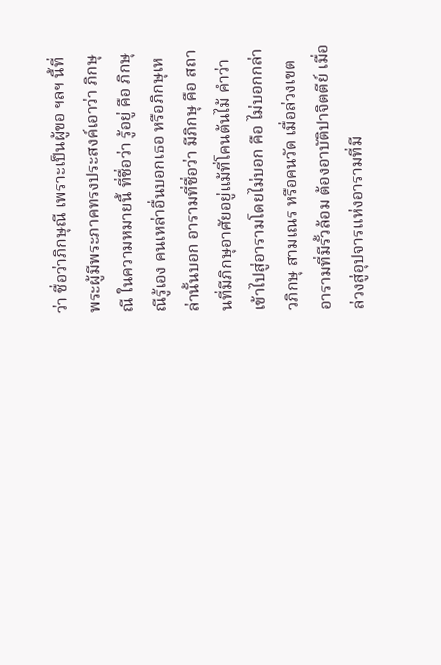ว่า ชื่อว่าภิกษุณี เพราะเป็นผู้ขอ ฯลฯ นี้ที่พระผู้มีพระภาคทรงประสงค์เอาว่า ภิกษุณี ในความหมายนี้ ที่ชื่อว่า รู้อยู่ คือ ภิกษุณีรู้เอง คนเหล่าอื่นบอกเธอ หรือภิกษุเหล่านั้นบอก อารามที่ชื่อว่า มีภิกษุ คือ สถานที่มีภิกษุอาศัยอยู่แม้ที่โคนต้นไม้ คำว่า เข้าไปสู่อารามโดยไม่บอก คือ ไม่บอกกล่าวภิกษุ สามเณร หรือคนวัด เมื่อล่วงเขตอารามที่มีรั้วล้อม ต้องอาบัติปาจิตตีย์ เมื่อล่วงสู่อุปจารแห่งอารามที่มี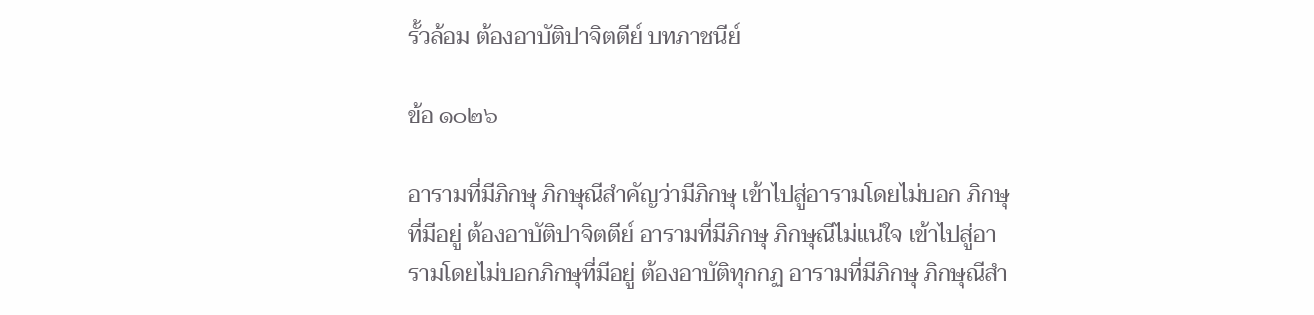รั้วล้อม ต้องอาบัติปาจิตตีย์ บทภาชนีย์

ข้อ ๑๐๒๖

อารามที่มีภิกษุ ภิกษุณีสำคัญว่ามีภิกษุ เข้าไปสู่อารามโดยไม่บอก ภิกษุที่มีอยู่ ต้องอาบัติปาจิตตีย์ อารามที่มีภิกษุ ภิกษุณีไม่แน่ใจ เข้าไปสู่อารามโดยไม่บอกภิกษุที่มีอยู่ ต้องอาบัติทุกกฏ อารามที่มีภิกษุ ภิกษุณีสำ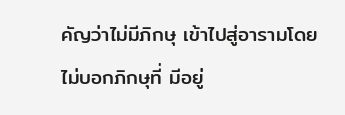คัญว่าไม่มีภิกษุ เข้าไปสู่อารามโดยไม่บอกภิกษุที่ มีอยู่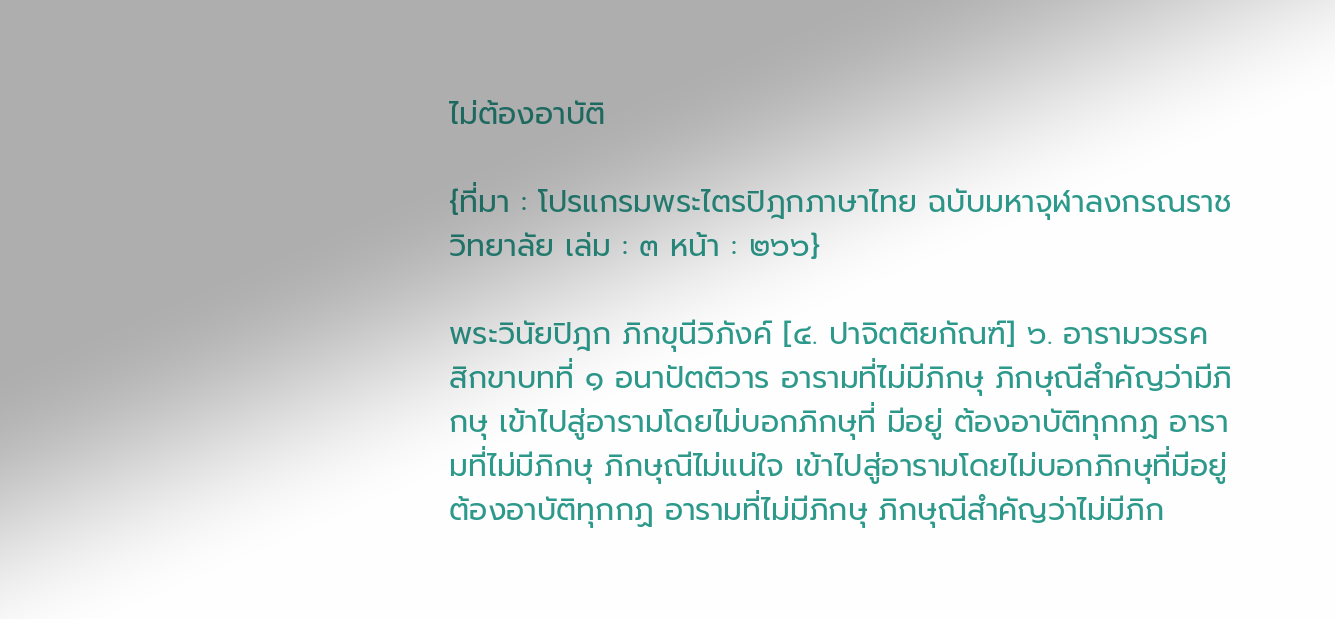ไม่ต้องอาบัติ

{ที่มา : โปรแกรมพระไตรปิฎกภาษาไทย ฉบับมหาจุฬาลงกรณราชวิทยาลัย เล่ม : ๓ หน้า : ๒๖๖}

พระวินัยปิฎก ภิกขุนีวิภังค์ [๔. ปาจิตติยกัณฑ์] ๖. อารามวรรค สิกขาบทที่ ๑ อนาปัตติวาร อารามที่ไม่มีภิกษุ ภิกษุณีสำคัญว่ามีภิกษุ เข้าไปสู่อารามโดยไม่บอกภิกษุที่ มีอยู่ ต้องอาบัติทุกกฏ อารามที่ไม่มีภิกษุ ภิกษุณีไม่แน่ใจ เข้าไปสู่อารามโดยไม่บอกภิกษุที่มีอยู่ ต้องอาบัติทุกกฏ อารามที่ไม่มีภิกษุ ภิกษุณีสำคัญว่าไม่มีภิก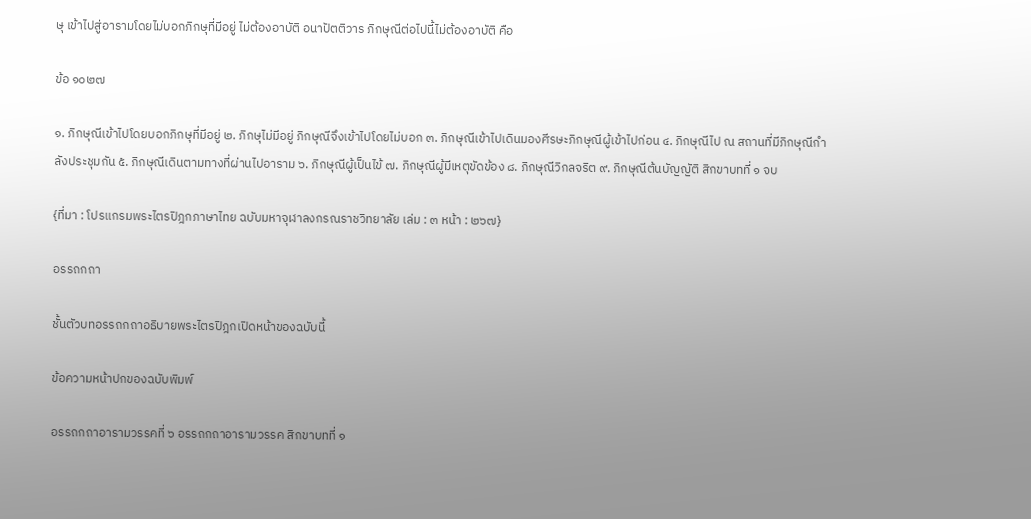ษุ เข้าไปสู่อารามโดยไม่บอกภิกษุที่มีอยู่ ไม่ต้องอาบัติ อนาปัตติวาร ภิกษุณีต่อไปนี้ไม่ต้องอาบัติ คือ

ข้อ ๑๐๒๗

๑. ภิกษุณีเข้าไปโดยบอกภิกษุที่มีอยู่ ๒. ภิกษุไม่มีอยู่ ภิกษุณีจึงเข้าไปโดยไม่บอก ๓. ภิกษุณีเข้าไปเดินมองศีรษะภิกษุณีผู้เข้าไปก่อน ๔. ภิกษุณีไป ณ สถานที่มีภิกษุณีกำลังประชุมกัน ๕. ภิกษุณีเดินตามทางที่ผ่านไปอาราม ๖. ภิกษุณีผู้เป็นไข้ ๗. ภิกษุณีผู้มีเหตุขัดข้อง ๘. ภิกษุณีวิกลจริต ๙. ภิกษุณีต้นบัญญัติ สิกขาบทที่ ๑ จบ

{ที่มา : โปรแกรมพระไตรปิฎกภาษาไทย ฉบับมหาจุฬาลงกรณราชวิทยาลัย เล่ม : ๓ หน้า : ๒๖๗}

อรรถกถา

ชั้นตัวบทอรรถกถาอธิบายพระไตรปิฎกเปิดหน้าของฉบับนี้

ข้อความหน้าปกของฉบับพิมพ์

อรรถกถาอารามวรรคที่ ๖ อรรถกถาอารามวรรค สิกขาบทที่ ๑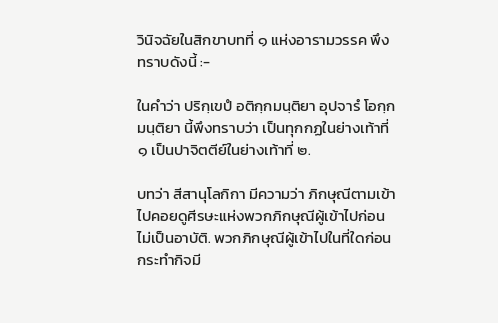วินิจฉัยในสิกขาบทที่ ๑ แห่งอารามวรรค พึงทราบดังนี้ :-

ในคำว่า ปริกฺเขปํ อติกฺกมนฺติยา อุปจารํ โอกฺกมนฺติยา นี้พึงทราบว่า เป็นทุกกฏในย่างเท้าที่ ๑ เป็นปาจิตตีย์ในย่างเท้าที่ ๒.

บทว่า สีสานุโลกิกา มีความว่า ภิกษุณีตามเข้าไปคอยดูศีรษะแห่งพวกภิกษุณีผู้เข้าไปก่อน ไม่เป็นอาบัติ. พวกภิกษุณีผู้เข้าไปในที่ใดก่อน กระทำกิจมี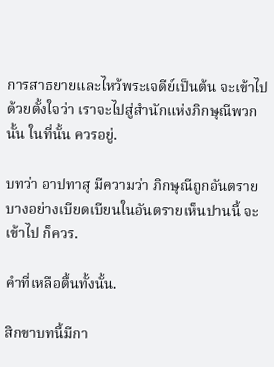การสาธยายและไหว้พระเจดีย์เป็นต้น จะเข้าไปด้วยตั้งใจว่า เราจะไปสู่สำนักแห่งภิกษุณีพวกนั้น ในที่นั้น ควรอยู่.

บทว่า อาปทาสุ มีความว่า ภิกษุณีถูกอันตรายบางอย่างเบียดเบียนในอันตรายเห็นปานนี้ จะเข้าไป ก็ควร.

คำที่เหลือตื้นทั้งนั้น.

สิกขาบทนี้มีกา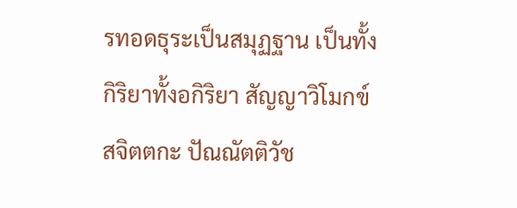รทอดธุระเป็นสมุฏฐาน เป็นทั้งกิริยาทั้งอกิริยา สัญญาวิโมกข์ สจิตตกะ ปัณณัตติวัช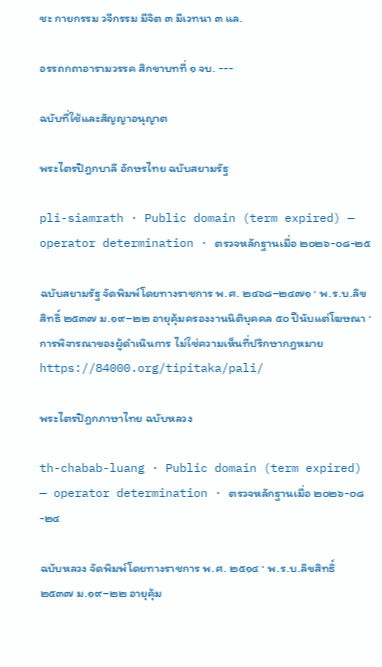ชะ กายกรรม วจีกรรม มีจิต ๓ มีเวทนา ๓ แล.

อรรถกถาอารามวรรค สิกขาบทที่ ๑ จบ. ---

ฉบับที่ใช้และสัญญาอนุญาต

พระไตรปิฎกบาลี อักษรไทย ฉบับสยามรัฐ

pli-siamrath · Public domain (term expired) — operator determination · ตรวจหลักฐานเมื่อ ๒๐๒๖-๐๘-๒๕

ฉบับสยามรัฐ จัดพิมพ์โดยทางราชการ พ.ศ. ๒๔๖๘–๒๔๗๑ · พ.ร.บ.ลิขสิทธิ์ ๒๕๓๗ ม.๑๙–๒๒ อายุคุ้มครองงานนิติบุคคล ๕๐ ปีนับแต่โฆษณา · การพิจารณาของผู้ดำเนินการ ไม่ใช่ความเห็นที่ปรึกษากฎหมายhttps://84000.org/tipitaka/pali/

พระไตรปิฎกภาษาไทย ฉบับหลวง

th-chabab-luang · Public domain (term expired) — operator determination · ตรวจหลักฐานเมื่อ ๒๐๒๖-๐๘-๒๔

ฉบับหลวง จัดพิมพ์โดยทางราชการ พ.ศ. ๒๕๑๔ · พ.ร.บ.ลิขสิทธิ์ ๒๕๓๗ ม.๑๙–๒๒ อายุคุ้ม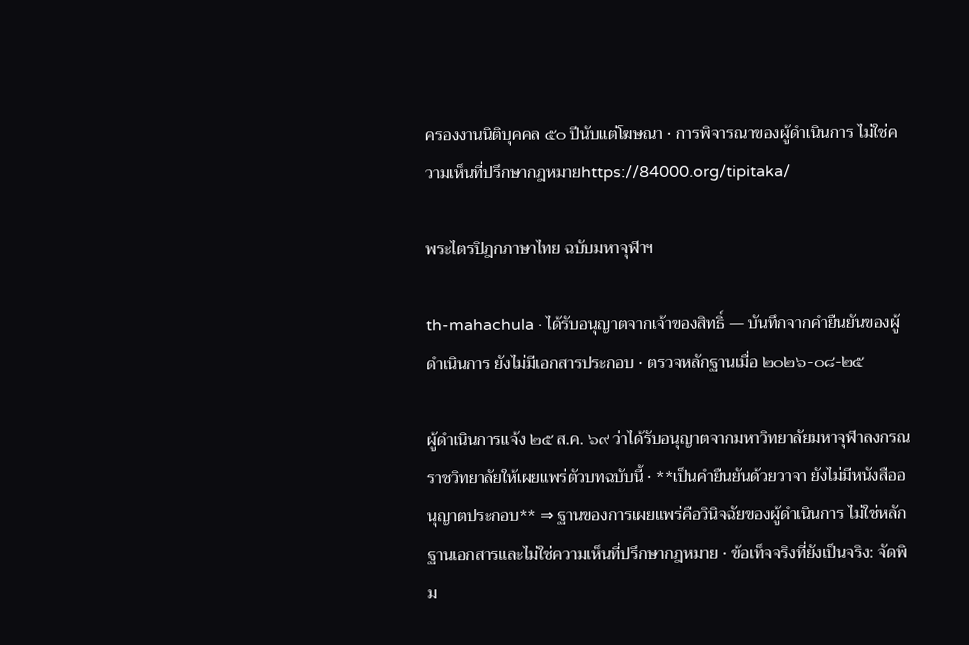ครองงานนิติบุคคล ๕๐ ปีนับแต่โฆษณา · การพิจารณาของผู้ดำเนินการ ไม่ใช่ความเห็นที่ปรึกษากฎหมายhttps://84000.org/tipitaka/

พระไตรปิฎกภาษาไทย ฉบับมหาจุฬาฯ

th-mahachula · ได้รับอนุญาตจากเจ้าของสิทธิ์ — บันทึกจากคำยืนยันของผู้ดำเนินการ ยังไม่มีเอกสารประกอบ · ตรวจหลักฐานเมื่อ ๒๐๒๖-๐๘-๒๕

ผู้ดำเนินการแจ้ง ๒๕ ส.ค. ๖๙ ว่าได้รับอนุญาตจากมหาวิทยาลัยมหาจุฬาลงกรณราชวิทยาลัยให้เผยแพร่ตัวบทฉบับนี้ · **เป็นคำยืนยันด้วยวาจา ยังไม่มีหนังสืออนุญาตประกอบ** ⇒ ฐานของการเผยแพร่คือวินิจฉัยของผู้ดำเนินการ ไม่ใช่หลักฐานเอกสารและไม่ใช่ความเห็นที่ปรึกษากฎหมาย · ข้อเท็จจริงที่ยังเป็นจริง: จัดพิม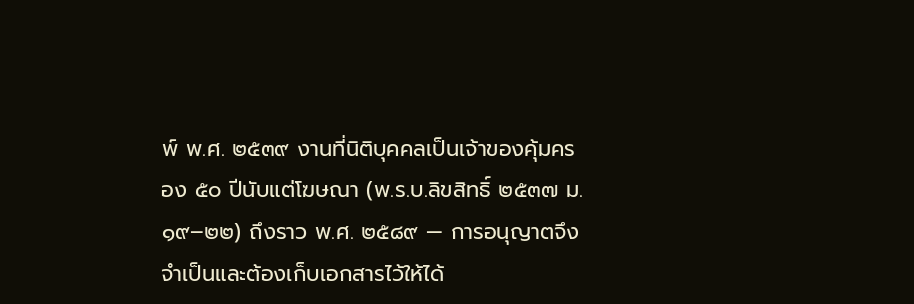พ์ พ.ศ. ๒๕๓๙ งานที่นิติบุคคลเป็นเจ้าของคุ้มครอง ๕๐ ปีนับแต่โฆษณา (พ.ร.บ.ลิขสิทธิ์ ๒๕๓๗ ม.๑๙–๒๒) ถึงราว พ.ศ. ๒๕๘๙ — การอนุญาตจึงจำเป็นและต้องเก็บเอกสารไว้ให้ได้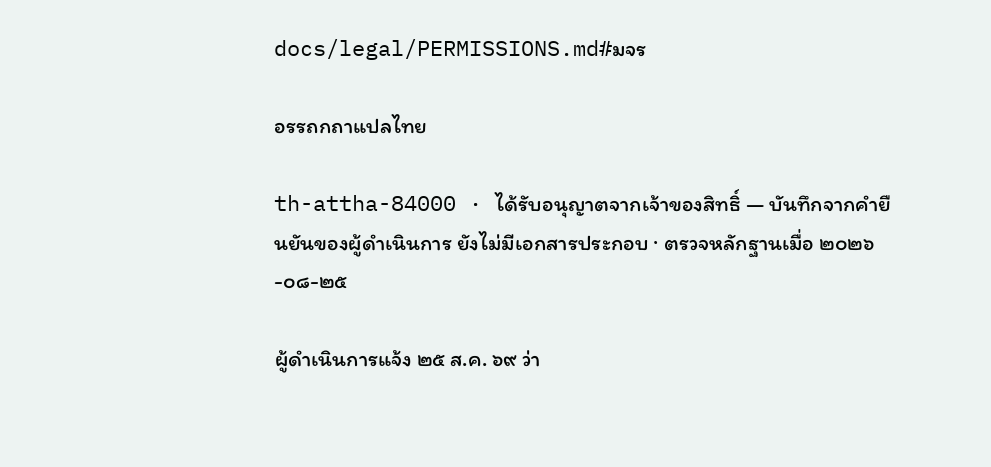docs/legal/PERMISSIONS.md#มจร

อรรถกถาแปลไทย

th-attha-84000 · ได้รับอนุญาตจากเจ้าของสิทธิ์ — บันทึกจากคำยืนยันของผู้ดำเนินการ ยังไม่มีเอกสารประกอบ · ตรวจหลักฐานเมื่อ ๒๐๒๖-๐๘-๒๕

ผู้ดำเนินการแจ้ง ๒๕ ส.ค. ๖๙ ว่า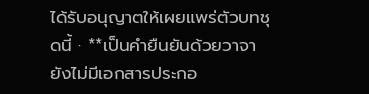ได้รับอนุญาตให้เผยแพร่ตัวบทชุดนี้ · **เป็นคำยืนยันด้วยวาจา ยังไม่มีเอกสารประกอ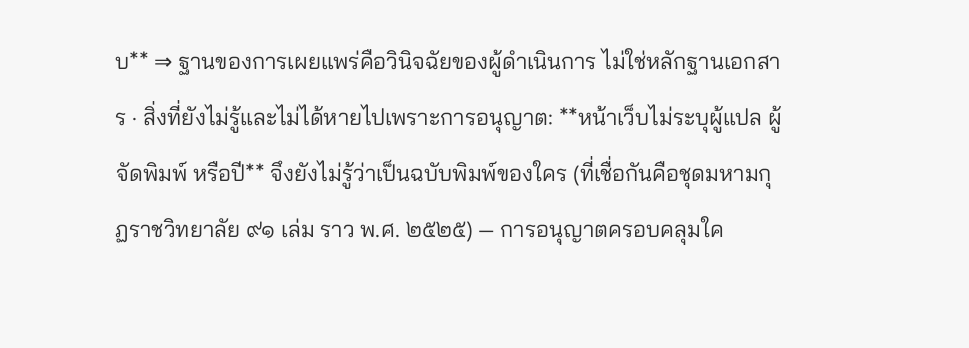บ** ⇒ ฐานของการเผยแพร่คือวินิจฉัยของผู้ดำเนินการ ไม่ใช่หลักฐานเอกสาร · สิ่งที่ยังไม่รู้และไม่ได้หายไปเพราะการอนุญาต: **หน้าเว็บไม่ระบุผู้แปล ผู้จัดพิมพ์ หรือปี** จึงยังไม่รู้ว่าเป็นฉบับพิมพ์ของใคร (ที่เชื่อกันคือชุดมหามกุฏราชวิทยาลัย ๙๑ เล่ม ราว พ.ศ. ๒๕๒๕) — การอนุญาตครอบคลุมใค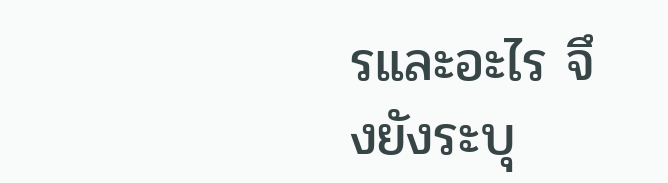รและอะไร จึงยังระบุ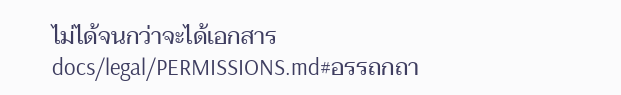ไม่ได้จนกว่าจะได้เอกสารdocs/legal/PERMISSIONS.md#อรรถกถา